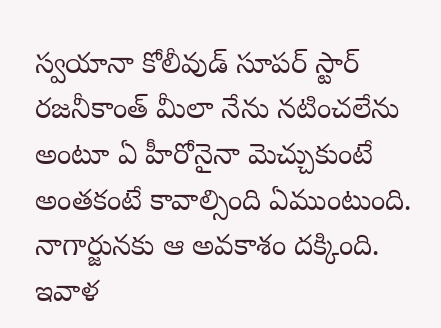స్వయానా కోలీవుడ్ సూపర్ స్టార్ రజనీకాంత్ మీలా నేను నటించలేను అంటూ ఏ హీరోనైనా మెచ్చుకుంటే అంతకంటే కావాల్సింది ఏముంటుంది. నాగార్జునకు ఆ అవకాశం దక్కింది. ఇవాళ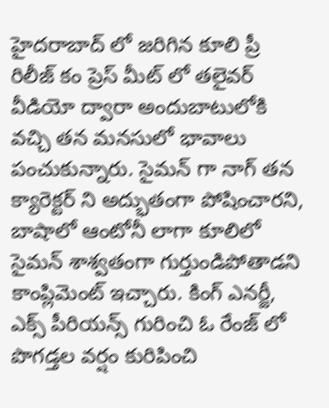హైదరాబాద్ లో జరిగిన కూలి ప్రీ రిలీజ్ కం ప్రెస్ మీట్ లో తలైవర్ వీడియో ద్వారా అందుబాటులోకి వచ్చి తన మనసులో భావాలు పంచుకున్నారు. సైమన్ గా నాగ్ తన క్యారెక్టర్ ని అద్భుతంగా పోషించారని, బాషాలో ఆంటోనీ లాగా కూలిలో సైమన్ శాశ్వతంగా గుర్తుండిపోతాడని కాంప్లిమెంట్ ఇచ్చారు. కింగ్ ఎనర్జీ, ఎక్స్ పీరియన్స్ గురించి ఓ రేంజ్ లో పొగడ్తల వర్షం కురిపించి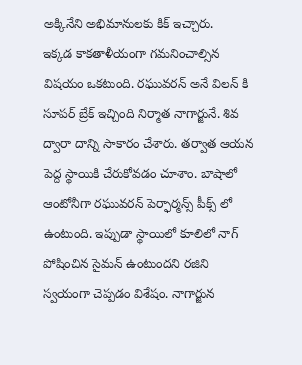అక్కినేని అభిమానులకు కిక్ ఇచ్చారు.
ఇక్కడ కాకతాళీయంగా గమనించాల్సిన విషయం ఒకటుంది. రఘువరన్ అనే విలన్ కి సూపర్ బ్రేక్ ఇచ్చింది నిర్మాత నాగార్జునే. శివ ద్వారా దాన్ని సాకారం చేశారు. తర్వాత ఆయన పెద్ద స్థాయికి చేరుకోవడం చూశాం. బాషాలో ఆంటోనీగా రఘువరన్ పెర్ఫార్మన్స్ పీక్స్ లో ఉంటుంది. ఇప్పుడా స్థాయిలో కూలిలో నాగ్ పోషించిన సైమన్ ఉంటుందని రజిని స్వయంగా చెప్పడం విశేషం. నాగార్జున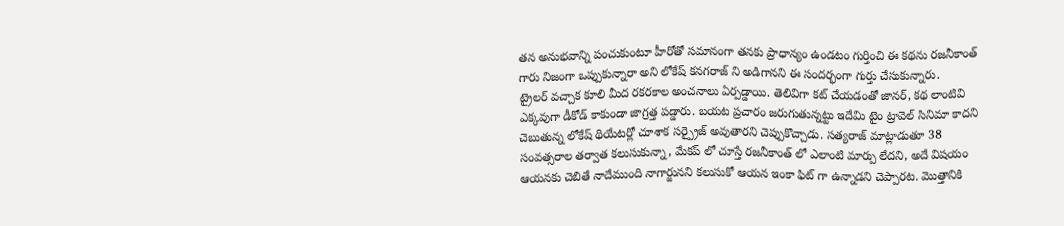తన అనుభవాన్ని పంచుకుంటూ హీరోతో సమానంగా తనకు ప్రాధాన్యం ఉండటం గుర్తించి ఈ కథను రజనీకాంత్ గారు నిజంగా ఒప్పుకున్నారా అని లోకేష్ కనగరాజ్ ని అడిగానని ఈ సందర్భంగా గుర్తు చేసుకున్నారు.
ట్రైలర్ వచ్చాక కూలి మీద రకరకాల అంచనాలు ఏర్పడ్డాయి. తెలివిగా కట్ చేయడంతో జానర్, కథ లాంటివి ఎక్కవుగా డీకోడ్ కాకుండా జాగ్రత్త పడ్డారు. బయట ప్రచారం జరుగుతున్నట్టు ఇదేమి టైం ట్రావెల్ సినిమా కాదని చెబుతున్న లోకేష్ థియేటర్లో చూశాక సర్ప్రైజ్ అవుతారని చెప్పుకొచ్చాడు. సత్యరాజ్ మాట్లాడుతూ 38 సంవత్సరాల తర్వాత కలుసుకున్నా, మేకప్ లో చూస్తే రజనీకాంత్ లో ఎలాంటి మార్పు లేదని, అదే విషయం ఆయనకు చెబితే నాదేముంది నాగార్జునని కలుసుకో ఆయన ఇంకా ఫిట్ గా ఉన్నాడని చెప్పారట. మొత్తానికి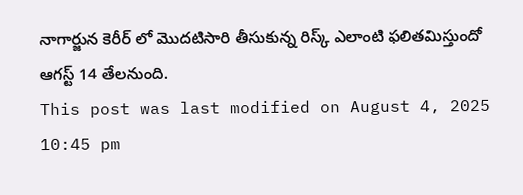నాగార్జున కెరీర్ లో మొదటిసారి తీసుకున్న రిస్క్ ఎలాంటి ఫలితమిస్తుందో ఆగస్ట్ 14 తేలనుంది.
This post was last modified on August 4, 2025 10:45 pm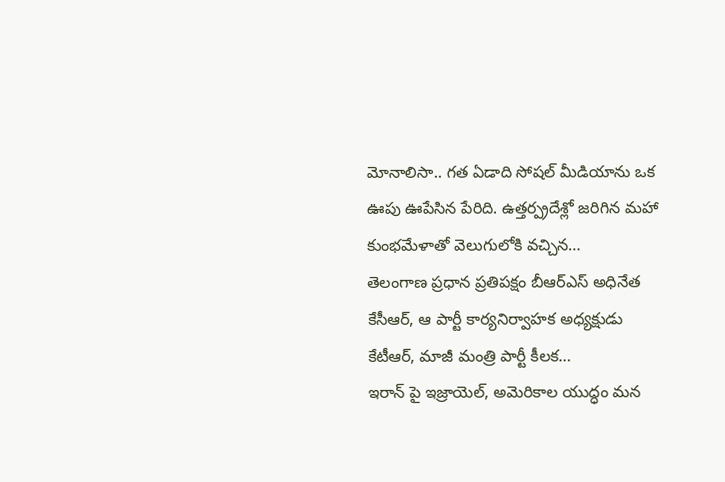మోనాలిసా.. గత ఏడాది సోషల్ మీడియాను ఒక ఊపు ఊపేసిన పేరిది. ఉత్తర్ప్రదేశ్లో జరిగిన మహా కుంభమేళాతో వెలుగులోకి వచ్చిన…
తెలంగాణ ప్రధాన ప్రతిపక్షం బీఆర్ఎస్ అధినేత కేసీఆర్, ఆ పార్టీ కార్యనిర్వాహక అధ్యక్షుడు కేటీఆర్, మాజీ మంత్రి పార్టీ కీలక…
ఇరాన్ పై ఇజ్రాయెల్, అమెరికాల యుద్ధం మన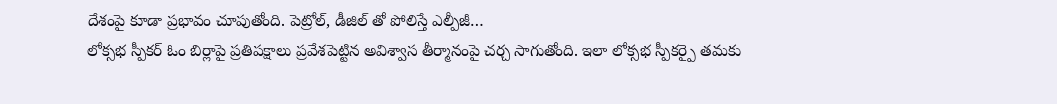దేశంపై కూడా ప్రభావం చూపుతోంది. పెట్రోల్, డీజిల్ తో పోలిస్తే ఎల్పీజీ…
లోక్సభ స్పీకర్ ఓం బిర్లాపై ప్రతిపక్షాలు ప్రవేశపెట్టిన అవిశ్వాస తీర్మానంపై చర్చ సాగుతోంది. ఇలా లోక్సభ స్పీకర్పై తమకు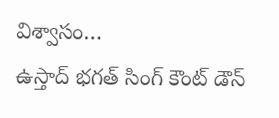విశ్వాసం…
ఉస్తాద్ భగత్ సింగ్ కౌంట్ డౌన్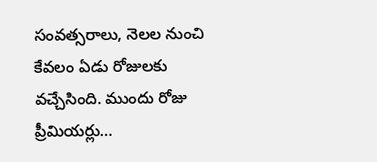సంవత్సరాలు, నెలల నుంచి కేవలం ఏడు రోజులకు వచ్చేసింది. ముందు రోజు ప్రీమియర్లు…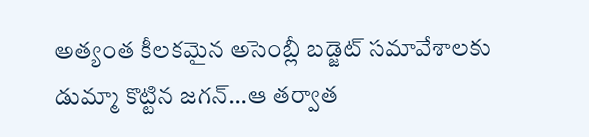అత్యంత కీలకమైన అసెంబ్లీ బడ్జెట్ సమావేశాలకు డుమ్మా కొట్టిన జగన్…ఆ తర్వాత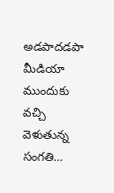అడపాదడపా మీడియా ముందుకు వచ్చి వెళుతున్న సంగతి…